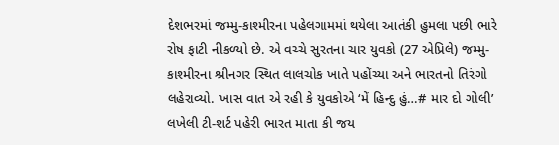દેશભરમાં જમ્મુ-કાશ્મીરના પહેલગામમાં થયેલા આતંકી હુમલા પછી ભારે રોષ ફાટી નીકળ્યો છે. એ વચ્ચે સુરતના ચાર યુવકો (27 એપ્રિલે) જમ્મુ-કાશ્મીરના શ્રીનગર સ્થિત લાલચોક ખાતે પહોંચ્યા અને ભારતનો તિરંગો લહેરાવ્યો. ખાસ વાત એ રહી કે યુવકોએ ‘મેં હિન્દુ હું…# માર દો ગોલી’ લખેલી ટી-શર્ટ પહેરી ભારત માતા કી જય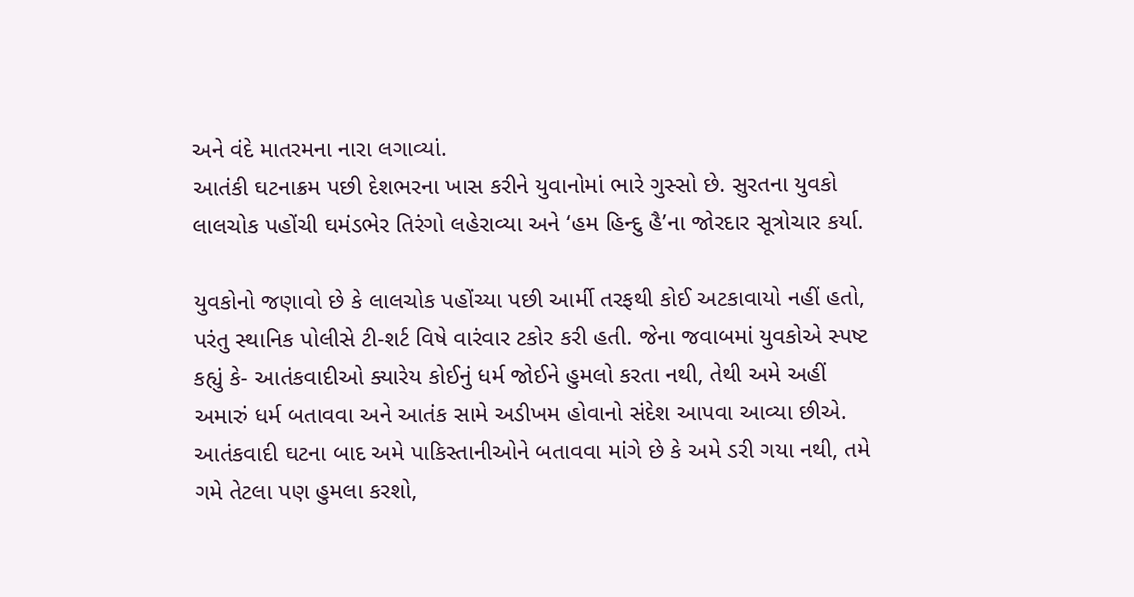અને વંદે માતરમના નારા લગાવ્યાં.
આતંકી ઘટનાક્રમ પછી દેશભરના ખાસ કરીને યુવાનોમાં ભારે ગુસ્સો છે. સુરતના યુવકો લાલચોક પહોંચી ઘમંડભેર તિરંગો લહેરાવ્યા અને ‘હમ હિન્દુ હૈ’ના જોરદાર સૂત્રોચાર કર્યા.

યુવકોનો જણાવો છે કે લાલચોક પહોંચ્યા પછી આર્મી તરફથી કોઈ અટકાવાયો નહીં હતો, પરંતુ સ્થાનિક પોલીસે ટી-શર્ટ વિષે વારંવાર ટકોર કરી હતી. જેના જવાબમાં યુવકોએ સ્પષ્ટ કહ્યું કે- આતંકવાદીઓ ક્યારેય કોઈનું ધર્મ જોઈને હુમલો કરતા નથી, તેથી અમે અહીં અમારું ધર્મ બતાવવા અને આતંક સામે અડીખમ હોવાનો સંદેશ આપવા આવ્યા છીએ. આતંકવાદી ઘટના બાદ અમે પાકિસ્તાનીઓને બતાવવા માંગે છે કે અમે ડરી ગયા નથી, તમે ગમે તેટલા પણ હુમલા કરશો,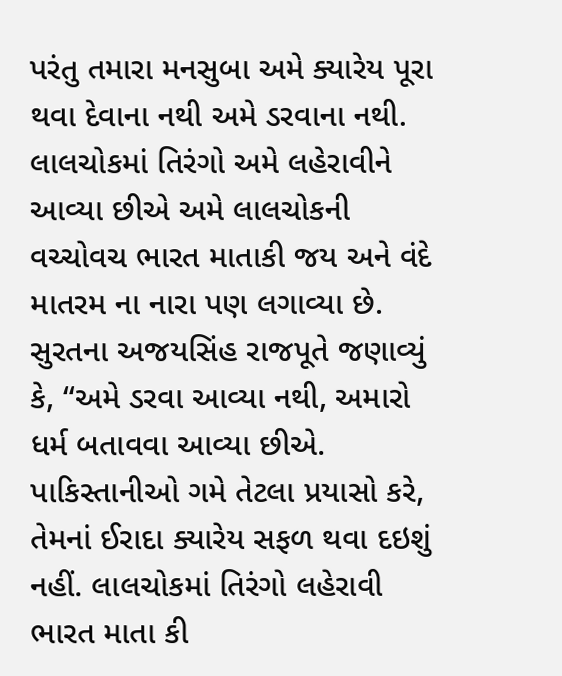પરંતુ તમારા મનસુબા અમે ક્યારેય પૂરા થવા દેવાના નથી અમે ડરવાના નથી. લાલચોકમાં તિરંગો અમે લહેરાવીને આવ્યા છીએ અમે લાલચોકની વચ્ચોવચ ભારત માતાકી જય અને વંદે માતરમ ના નારા પણ લગાવ્યા છે.
સુરતના અજયસિંહ રાજપૂતે જણાવ્યું કે, “અમે ડરવા આવ્યા નથી, અમારો ધર્મ બતાવવા આવ્યા છીએ. પાકિસ્તાનીઓ ગમે તેટલા પ્રયાસો કરે, તેમનાં ઈરાદા ક્યારેય સફળ થવા દઇશું નહીં. લાલચોકમાં તિરંગો લહેરાવી ભારત માતા કી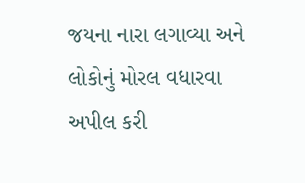જયના નારા લગાવ્યા અને લોકોનું મોરલ વધારવા અપીલ કરી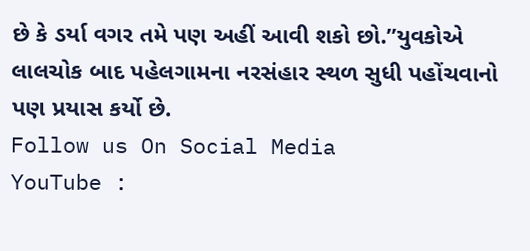છે કે ડર્યા વગર તમે પણ અહીં આવી શકો છો.”યુવકોએ લાલચોક બાદ પહેલગામના નરસંહાર સ્થળ સુધી પહોંચવાનો પણ પ્રયાસ કર્યો છે.
Follow us On Social Media
YouTube :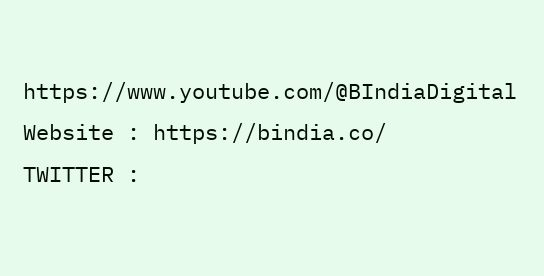https://www.youtube.com/@BIndiaDigital
Website : https://bindia.co/
TWITTER :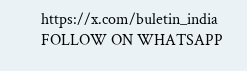https://x.com/buletin_india
FOLLOW ON WHATSAPP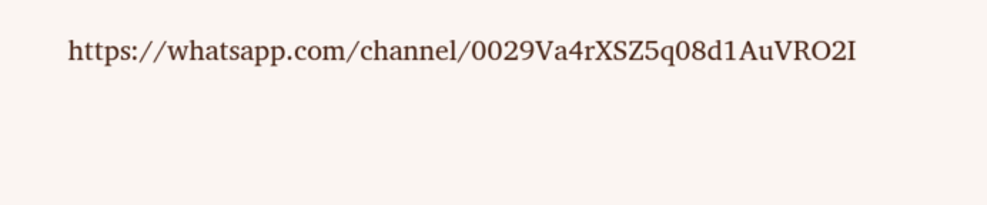https://whatsapp.com/channel/0029Va4rXSZ5q08d1AuVRO2I